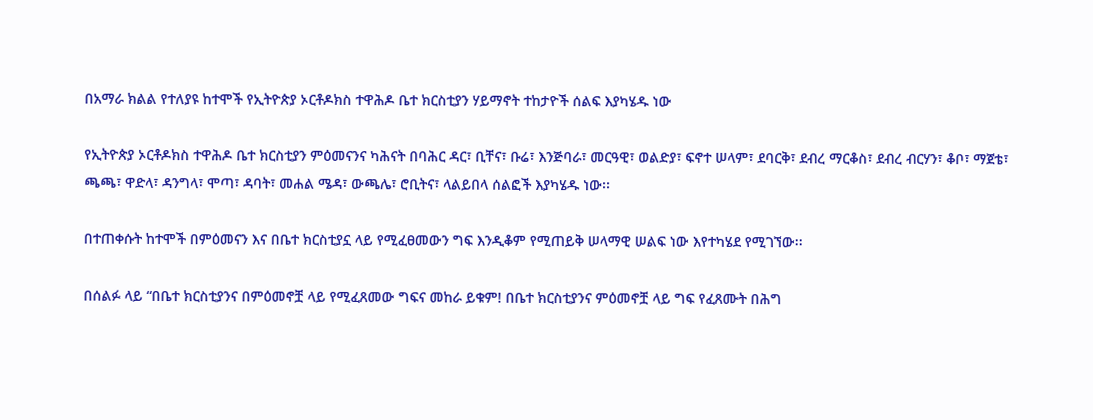በአማራ ክልል የተለያዩ ከተሞች የኢትዮጵያ ኦርቶዶክስ ተዋሕዶ ቤተ ክርስቲያን ሃይማኖት ተከታዮች ሰልፍ እያካሄዱ ነው

የኢትዮጵያ ኦርቶዶክስ ተዋሕዶ ቤተ ክርስቲያን ምዕመናንና ካሕናት በባሕር ዳር፣ ቢቸና፣ ቡሬ፣ እንጅባራ፣ መርዓዊ፣ ወልድያ፣ ፍኖተ ሠላም፣ ደባርቅ፣ ደብረ ማርቆስ፣ ደብረ ብርሃን፣ ቆቦ፣ ማጀቴ፣ ጫጫ፣ ዋድላ፣ ዳንግላ፣ ሞጣ፣ ዳባት፣ መሐል ሜዳ፣ ውጫሌ፣ ሮቢትና፣ ላልይበላ ሰልፎች እያካሄዱ ነው፡፡

በተጠቀሱት ከተሞች በምዕመናን እና በቤተ ክርስቲያኗ ላይ የሚፈፀመውን ግፍ እንዲቆም የሚጠይቅ ሠላማዊ ሠልፍ ነው እየተካሄደ የሚገኘው፡፡

በሰልፉ ላይ “በቤተ ክርስቲያንና በምዕመኖቿ ላይ የሚፈጸመው ግፍና መከራ ይቁም! በቤተ ክርስቲያንና ምዕመኖቿ ላይ ግፍ የፈጸሙት በሕግ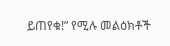ይጠየቁ!” የሚሉ መልዕክቶች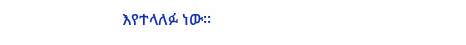እየተላለፉ ነው፡፡